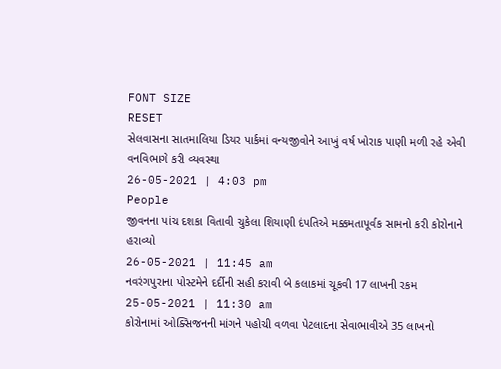FONT SIZE
RESET
સેલવાસના સાતમાલિયા ડિયર પાર્કમાં વન્યજીવોને આખું વર્ષ ખોરાક પાણી મળી રહે એવી વનવિભાગે કરી વ્યવસ્થા
26-05-2021 | 4:03 pm
People
જીવનના પાંચ દશકા વિતાવી ચુકેલા શિયાણી દંપતિએ મક્કમતાપૂર્વક સામનો કરી કોરોનાને હરાવ્યો
26-05-2021 | 11:45 am
નવરંગપુરાના પોસ્ટમેને દર્દીની સહી કરાવી બે કલાકમાં ચૂકવી 17 લાખની રકમ
25-05-2021 | 11:30 am
કોરોનામાં ઓક્સિજનની માંગને પહોચી વળવા પેટલાદના સેવાભાવીએ 35 લાખનો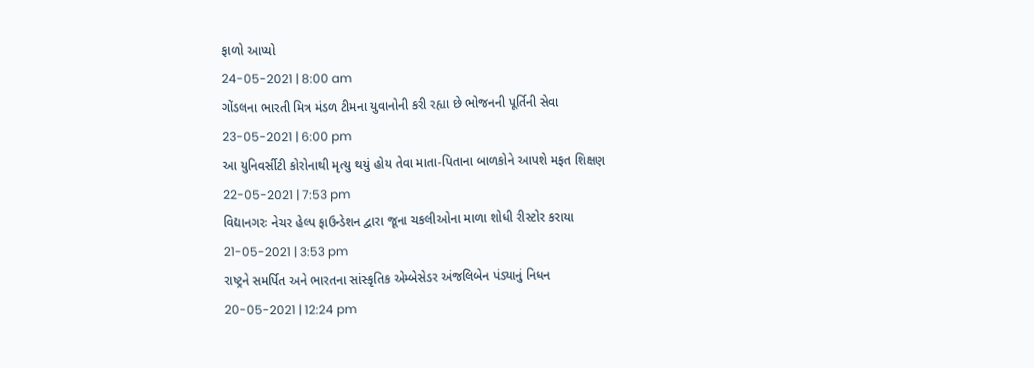ફાળો આપ્યો
24-05-2021 | 8:00 am
ગોંડલના ભારતી મિત્ર મંડળ ટીમના યુવાનોની કરી રહ્યા છે ભોજનની પૂર્તિની સેવા
23-05-2021 | 6:00 pm
આ યુનિવર્સીટી કોરોનાથી મૃત્યુ થયું હોય તેવા માતા-પિતાના બાળકોને આપશે મફત શિક્ષણ
22-05-2021 | 7:53 pm
વિદ્યાનગરઃ નેચર હેલ્પ ફાઉન્ડેશન દ્વારા જૂના ચકલીઓના માળા શોધી રીસ્ટોર કરાયા
21-05-2021 | 3:53 pm
રાષ્ટ્રને સમર્પિત અને ભારતના સાંસ્કૃતિક એમ્બેસેડર અંજલિબેન પંડ્યાનું નિધન
20-05-2021 | 12:24 pm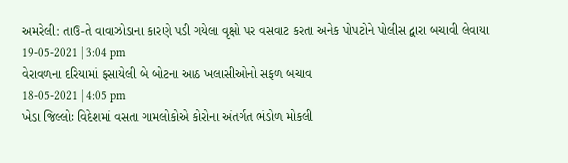અમરેલી: તાઉ-તે વાવાઝોડાના કારણે પડી ગયેલા વૃક્ષો પર વસવાટ કરતા અનેક પોપટોને પોલીસ દ્વારા બચાવી લેવાયા
19-05-2021 | 3:04 pm
વેરાવળના દરિયામાં ફસાયેલી બે બોટના આઠ ખલાસીઓનો સફળ બચાવ
18-05-2021 | 4:05 pm
ખેડા જિલ્લોઃ વિદેશમાં વસતા ગામલોકોએ કોરોના અંતર્ગત ભંડોળ મોકલી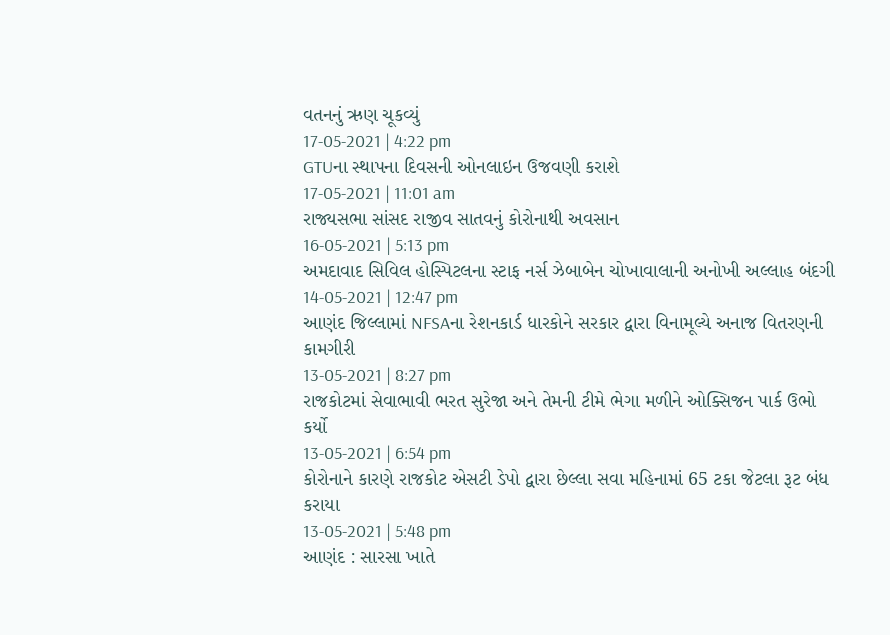વતનનું ઋણ ચૂકવ્યું
17-05-2021 | 4:22 pm
GTUના સ્થાપના દિવસની ઓનલાઇન ઉજવણી કરાશે
17-05-2021 | 11:01 am
રાજ્યસભા સાંસદ રાજીવ સાતવનું કોરોનાથી અવસાન
16-05-2021 | 5:13 pm
અમદાવાદ સિવિલ હોસ્પિટલના સ્ટાફ નર્સ ઝેબાબેન ચોખાવાલાની અનોખી અલ્લાહ બંદગી
14-05-2021 | 12:47 pm
આણંદ જિલ્લામાં NFSAના રેશનકાર્ડ ધારકોને સરકાર દ્વારા વિનામૂલ્યે અનાજ વિતરણની કામગીરી
13-05-2021 | 8:27 pm
રાજકોટમાં સેવાભાવી ભરત સુરેજા અને તેમની ટીમે ભેગા મળીને ઓક્સિજન પાર્ક ઉભો કર્યો
13-05-2021 | 6:54 pm
કોરોનાને કારણે રાજકોટ એસટી ડેપો દ્વારા છેલ્લા સવા મહિનામાં 65 ટકા જેટલા રૂટ બંધ કરાયા
13-05-2021 | 5:48 pm
આણંદ : સારસા ખાતે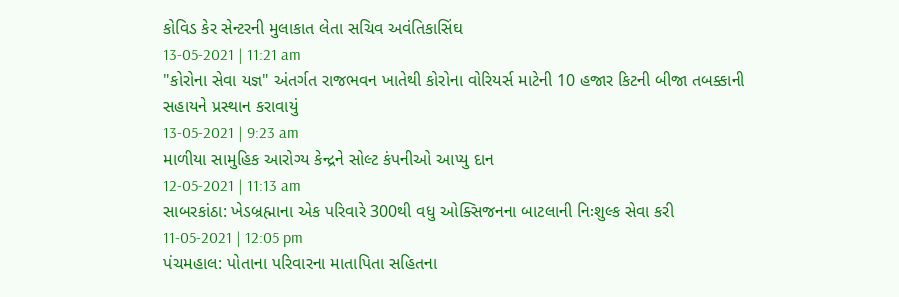કોવિડ કેર સેન્ટરની મુલાકાત લેતા સચિવ અવંતિકાસિંઘ
13-05-2021 | 11:21 am
"કોરોના સેવા યજ્ઞ" અંતર્ગત રાજભવન ખાતેથી કોરોના વોરિયર્સ માટેની 10 હજાર કિટની બીજા તબક્કાની સહાયને પ્રસ્થાન કરાવાયું
13-05-2021 | 9:23 am
માળીયા સામુહિક આરોગ્ય કેન્દ્રને સોલ્ટ કંપનીઓ આપ્યુ દાન
12-05-2021 | 11:13 am
સાબરકાંઠા: ખેડબ્રહ્માના એક પરિવારે 300થી વધુ ઓક્સિજનના બાટલાની નિઃશુલ્ક સેવા કરી
11-05-2021 | 12:05 pm
પંચમહાલ: પોતાના પરિવારના માતાપિતા સહિતના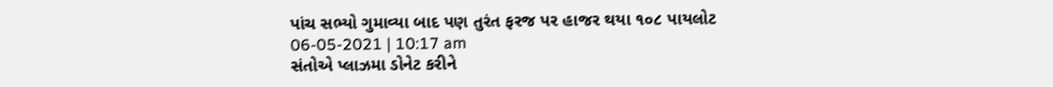પાંચ સભ્યો ગુમાવ્યા બાદ પણ તુરંત ફરજ પર હાજર થયા ૧૦૮ પાયલોટ
06-05-2021 | 10:17 am
સંતોએ પ્લાઝમા ડોનેટ કરીને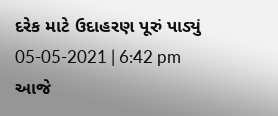દરેક માટે ઉદાહરણ પૂરું પાડ્યું
05-05-2021 | 6:42 pm
આજે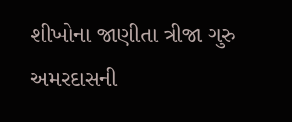શીખોના જાણીતા ત્રીજા ગુરુ અમરદાસની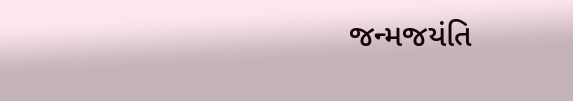જન્મજયંતિ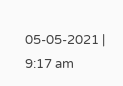05-05-2021 | 9:17 am